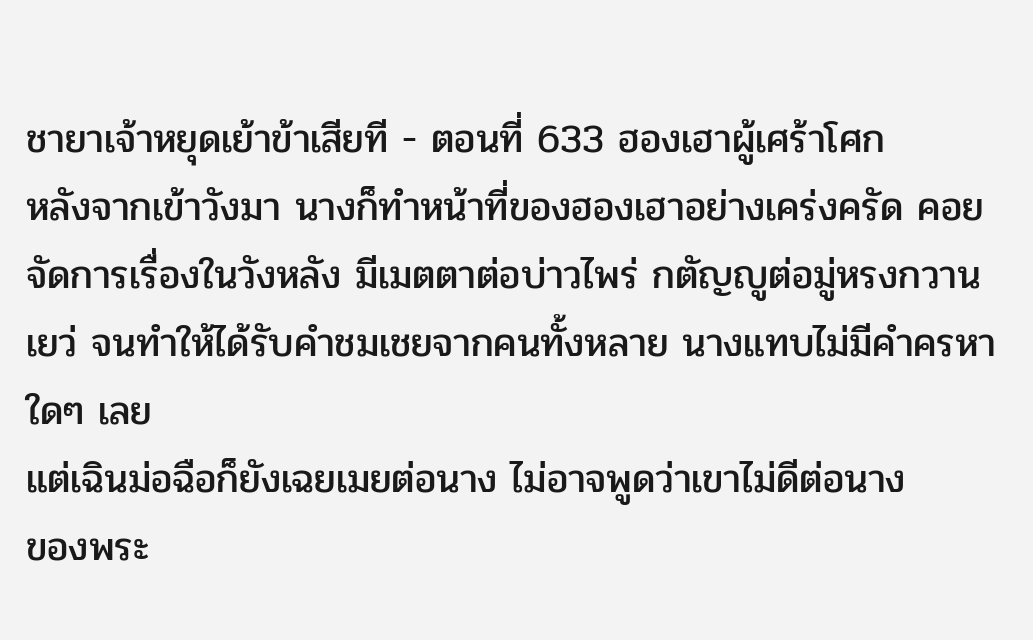ชายาเจ้าหยุดเย้าข้าเสียที - ตอนที่ 633 ฮองเฮาผู้เศร้าโศก
หลังจากเข้าวังมา นางก็ทำหน้าที่ของฮองเฮาอย่างเคร่งครัด คอย
จัดการเรื่องในวังหลัง มีเมตตาต่อบ่าวไพร่ กตัญญูต่อมู่หรงกวาน
เยว่ จนทำให้ได้รับคำชมเชยจากคนทั้งหลาย นางแทบไม่มีคำครหา
ใดๆ เลย
แต่เฉินม่อฉือก็ยังเฉยเมยต่อนาง ไม่อาจพูดว่าเขาไม่ดีต่อนาง
ของพระ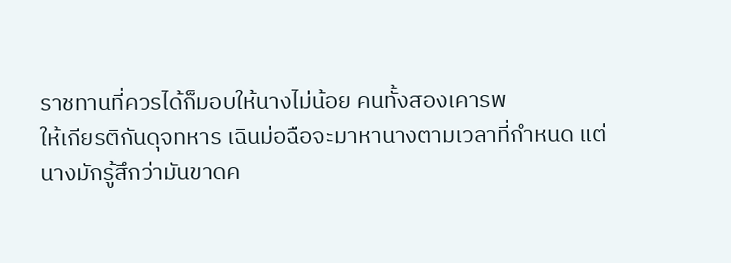ราชทานที่ควรได้ก็มอบให้นางไม่น้อย คนทั้งสองเคารพ
ให้เกียรติกันดุจทหาร เฉินม่อฉือจะมาหานางตามเวลาที่กำหนด แต่
นางมักรู้สึกว่ามันขาดค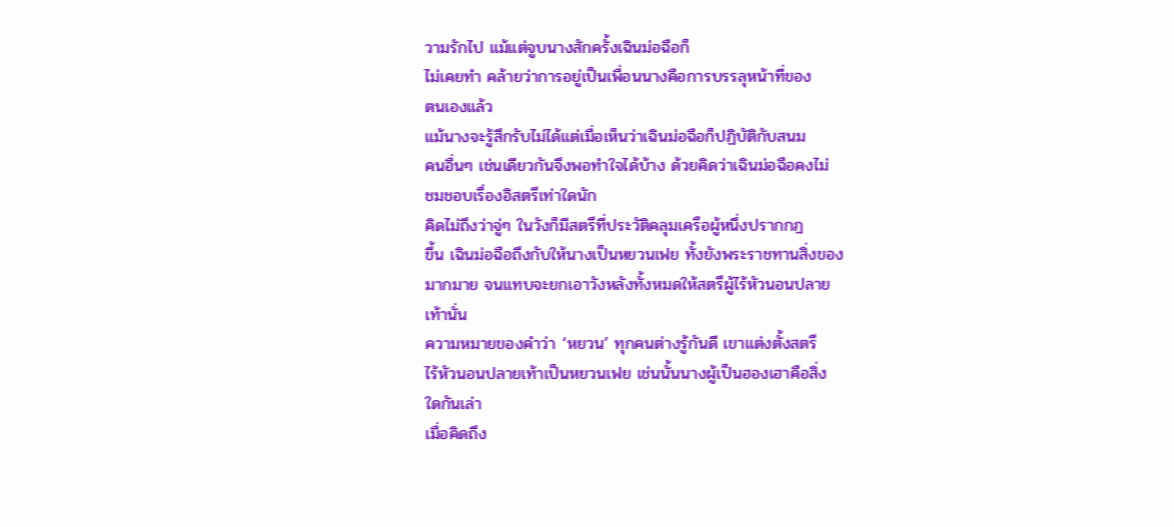วามรักไป แม้แต่จูบนางสักครั้งเฉินม่อฉือก็
ไม่เคยทำ คล้ายว่าการอยู่เป็นเพื่อนนางคือการบรรลุหน้าที่ของ
ตนเองแล้ว
แม้นางจะรู้สึกรับไม่ได้แต่เมื่อเห็นว่าเฉินม่อฉือก็ปฏิบัติกับสนม
คนอื่นๆ เช่นเดียวกันจึงพอทำใจได้บ้าง ด้วยคิดว่าเฉินม่อฉือคงไม่
ชมชอบเรื่องอิสตรีเท่าใดนัก
คิดไม่ถึงว่าจู่ๆ ในวังก็มีสตรีที่ประวัติคลุมเครือผู้หนึ่งปรากกฎ
ขึ้น เฉินม่อฉือถึงกับให้นางเป็นหยวนเฟย ทั้งยังพระราชทานสิ่งของ
มากมาย จนแทบจะยกเอาวังหลังทั้งหมดให้สตรีผู้ไร้หัวนอนปลาย
เท้านั่น
ความหมายของคำว่า ‘หยวน’ ทุกคนต่างรู้กันดี เขาแต่งตั้งสตรี
ไร้หัวนอนปลายเท้าเป็นหยวนเฟย เช่นนั้นนางผู้เป็นฮองเฮาคือสิ่ง
ใดกันเล่า
เมื่อคิดถึง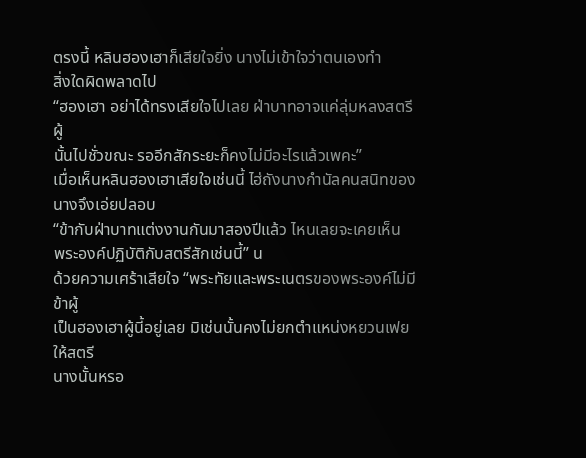ตรงนี้ หลินฮองเฮาก็เสียใจยิ่ง นางไม่เข้าใจว่าตนเองทำ
สิ่งใดผิดพลาดไป
“ฮองเฮา อย่าได้ทรงเสียใจไปเลย ฝ่าบาทอาจแค่ลุ่มหลงสตรีผู้
นั้นไปชั่วขณะ รออีกสักระยะก็คงไม่มีอะไรแล้วเพคะ”
เมื่อเห็นหลินฮองเฮาเสียใจเช่นนี้ ไฮ่ถังนางกำนัลคนสนิทของ
นางจึงเอ่ยปลอบ
“ข้ากับฝ่าบาทแต่งงานกันมาสองปีแล้ว ไหนเลยจะเคยเห็น
พระองค์ปฏิบัติกับสตรีสักเช่นนี้” น
ด้วยความเศร้าเสียใจ “พระทัยและพระเนตรของพระองค์ไม่มีข้าผู้
เป็นฮองเฮาผู้นี้อยู่เลย มิเช่นนั้นคงไม่ยกตำแหน่งหยวนเฟยให้สตรี
นางนั้นหรอ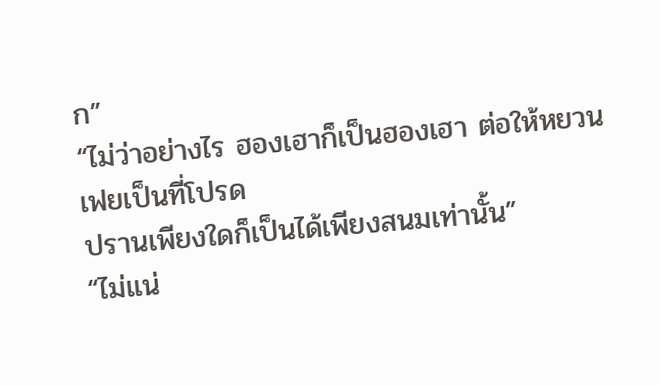ก”
“ไม่ว่าอย่างไร ฮองเฮาก็เป็นฮองเฮา ต่อให้หยวนเฟยเป็นที่โปรด
ปรานเพียงใดก็เป็นได้เพียงสนมเท่านั้น”
“ไม่แน่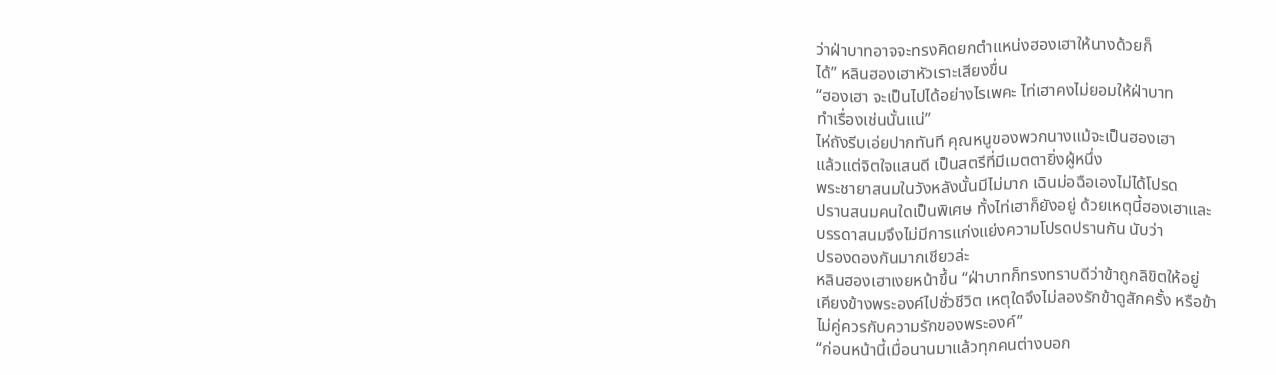ว่าฝ่าบาทอาจจะทรงคิดยกตำแหน่งฮองเฮาให้นางด้วยก็
ได้” หลินฮองเฮาหัวเราะเสียงขื่น
“ฮองเฮา จะเป็นไปได้อย่างไรเพคะ ไท่เฮาคงไม่ยอมให้ฝ่าบาท
ทำเรื่องเช่นนั้นแน่”
ไห่ถังรีบเอ่ยปากทันที คุณหนูของพวกนางแม้จะเป็นฮองเฮา
แล้วแต่จิตใจแสนดี เป็นสตรีที่มีเมตตายิ่งผู้หนึ่ง
พระชายาสนมในวังหลังนั้นมีไม่มาก เฉินม่อฉือเองไม่ได้โปรด
ปรานสนมคนใดเป็นพิเศษ ทั้งไท่เฮาก็ยังอยู่ ด้วยเหตุนี้ฮองเฮาและ
บรรดาสนมจึงไม่มีการแก่งแย่งความโปรดปรานกัน นับว่า
ปรองดองกันมากเชียวล่ะ
หลินฮองเฮาเงยหน้าขึ้น “ฝ่าบาทก็ทรงทราบดีว่าข้าถูกลิขิตให้อยู่
เคียงข้างพระองค์ไปชั่วชีวิต เหตุใดจึงไม่ลองรักข้าดูสักครั้ง หรือข้า
ไม่คู่ควรกับความรักของพระองค์”
“ก่อนหน้านี้เมื่อนานมาแล้วทุกคนต่างบอก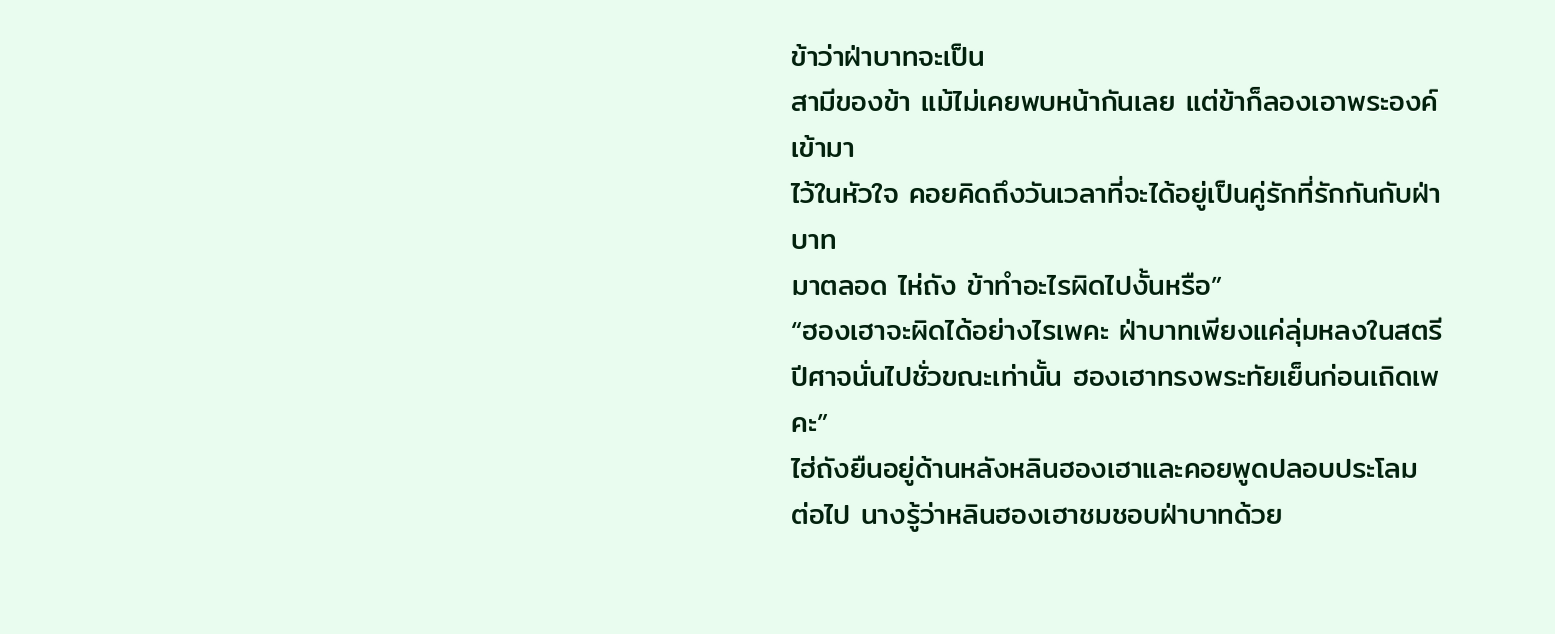ข้าว่าฝ่าบาทจะเป็น
สามีของข้า แม้ไม่เคยพบหน้ากันเลย แต่ข้าก็ลองเอาพระองค์เข้ามา
ไว้ในหัวใจ คอยคิดถึงวันเวลาที่จะได้อยู่เป็นคู่รักที่รักกันกับฝ่าบาท
มาตลอด ไห่ถัง ข้าทำอะไรผิดไปงั้นหรือ”
“ฮองเฮาจะผิดได้อย่างไรเพคะ ฝ่าบาทเพียงแค่ลุ่มหลงในสตรี
ปีศาจนั่นไปชั่วขณะเท่านั้น ฮองเฮาทรงพระทัยเย็นก่อนเถิดเพคะ”
ไฮ่ถังยืนอยู่ด้านหลังหลินฮองเฮาและคอยพูดปลอบประโลม
ต่อไป นางรู้ว่าหลินฮองเฮาชมชอบฝ่าบาทด้วย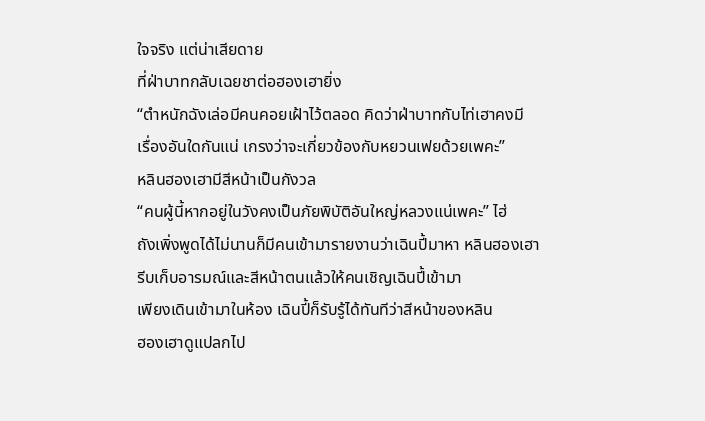ใจจริง แต่น่าเสียดาย
ที่ฝ่าบาทกลับเฉยชาต่อฮองเฮายิ่ง
“ตำหนักฉังเล่อมีคนคอยเฝ้าไว้ตลอด คิดว่าฝ่าบาทกับไท่เฮาคงมี
เรื่องอันใดกันแน่ เกรงว่าจะเกี่ยวข้องกับหยวนเฟยด้วยเพคะ”
หลินฮองเฮามีสีหน้าเป็นกังวล
“คนผู้นี้หากอยู่ในวังคงเป็นภัยพิบัติอันใหญ่หลวงแน่เพคะ” ไฮ่
ถังเพิ่งพูดได้ไม่นานก็มีคนเข้ามารายงานว่าเฉินปี้มาหา หลินฮองเฮา
รีบเก็บอารมณ์และสีหน้าตนแล้วให้คนเชิญเฉินปี้เข้ามา
เพียงเดินเข้ามาในห้อง เฉินปี้ก็รับรู้ได้ทันทีว่าสีหน้าของหลิน
ฮองเฮาดูแปลกไป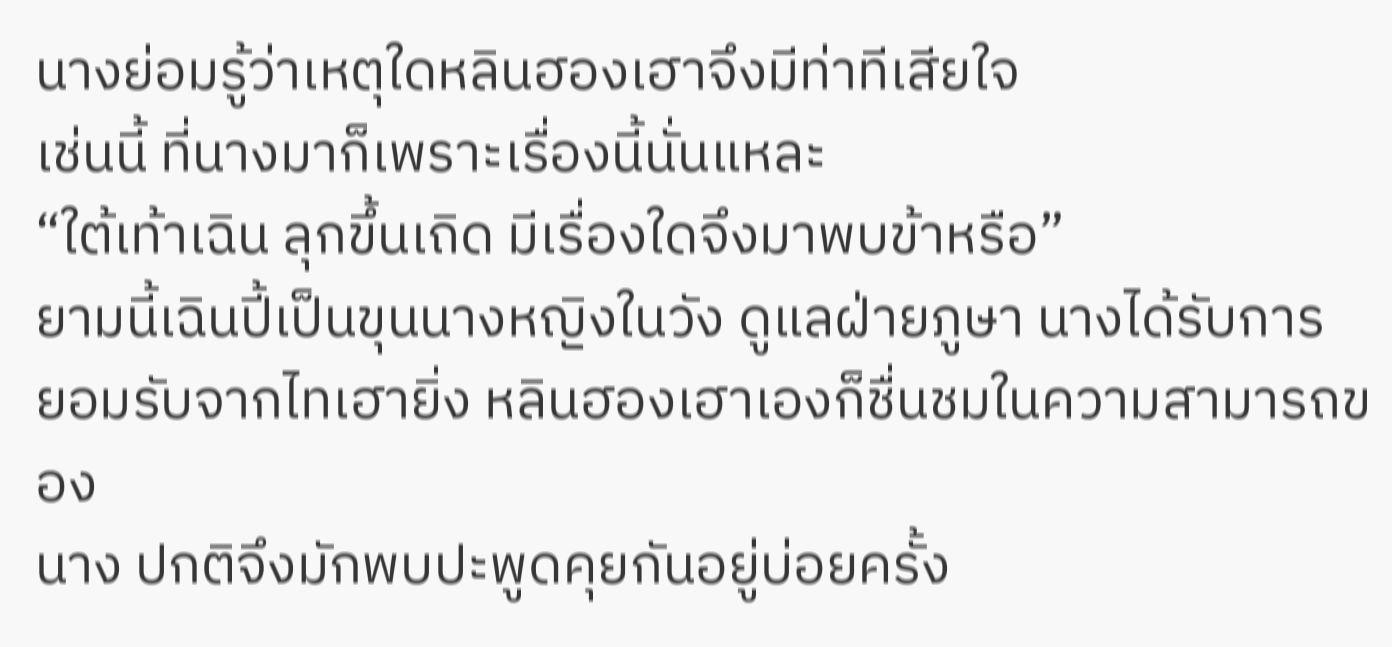นางย่อมรู้ว่าเหตุใดหลินฮองเฮาจึงมีท่าทีเสียใจ
เช่นนี้ ที่นางมาก็เพราะเรื่องนี้นั่นแหละ
“ใต้เท้าเฉิน ลุกขึ้นเถิด มีเรื่องใดจึงมาพบข้าหรือ”
ยามนี้เฉินปี้เป็นขุนนางหญิงในวัง ดูแลฝ่ายภูษา นางได้รับการ
ยอมรับจากไทเฮายิ่ง หลินฮองเฮาเองก็ชื่นชมในความสามารถของ
นาง ปกติจึงมักพบปะพูดคุยกันอยู่บ่อยครั้ง